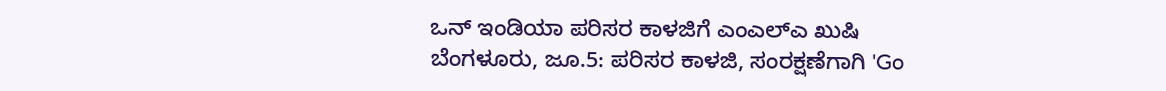ಒನ್ ಇಂಡಿಯಾ ಪರಿಸರ ಕಾಳಜಿಗೆ ಎಂಎಲ್ಎ ಖುಷಿ
ಬೆಂಗಳೂರು, ಜೂ.5: ಪರಿಸರ ಕಾಳಜಿ, ಸಂರಕ್ಷಣೆಗಾಗಿ 'Go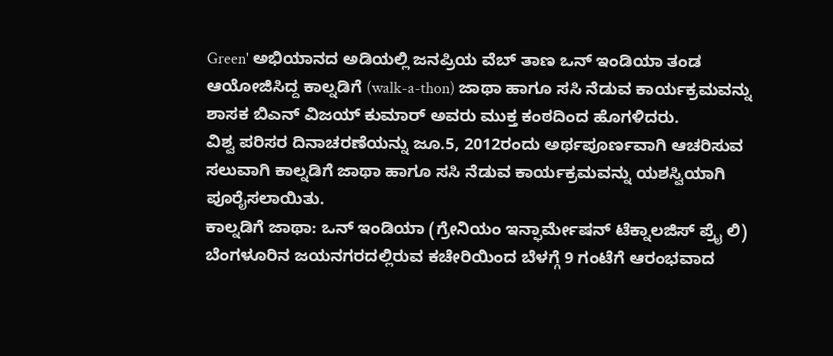Green' ಅಭಿಯಾನದ ಅಡಿಯಲ್ಲಿ ಜನಪ್ರಿಯ ವೆಬ್ ತಾಣ ಒನ್ ಇಂಡಿಯಾ ತಂಡ ಆಯೋಜಿಸಿದ್ದ ಕಾಲ್ನಡಿಗೆ (walk-a-thon) ಜಾಥಾ ಹಾಗೂ ಸಸಿ ನೆಡುವ ಕಾರ್ಯಕ್ರಮವನ್ನು ಶಾಸಕ ಬಿಎನ್ ವಿಜಯ್ ಕುಮಾರ್ ಅವರು ಮುಕ್ತ ಕಂಠದಿಂದ ಹೊಗಳಿದರು.
ವಿಶ್ವ ಪರಿಸರ ದಿನಾಚರಣೆಯನ್ನು ಜೂ.5, 2012ರಂದು ಅರ್ಥಪೂರ್ಣವಾಗಿ ಆಚರಿಸುವ ಸಲುವಾಗಿ ಕಾಲ್ನಡಿಗೆ ಜಾಥಾ ಹಾಗೂ ಸಸಿ ನೆಡುವ ಕಾರ್ಯಕ್ರಮವನ್ನು ಯಶಸ್ವಿಯಾಗಿ ಪೂರೈಸಲಾಯಿತು.
ಕಾಲ್ನಡಿಗೆ ಜಾಥಾ: ಒನ್ ಇಂಡಿಯಾ (ಗ್ರೇನಿಯಂ ಇನ್ಫಾರ್ಮೇಷನ್ ಟೆಕ್ನಾಲಜಿಸ್ ಪ್ರೈ ಲಿ) ಬೆಂಗಳೂರಿನ ಜಯನಗರದಲ್ಲಿರುವ ಕಚೇರಿಯಿಂದ ಬೆಳಗ್ಗೆ 9 ಗಂಟೆಗೆ ಆರಂಭವಾದ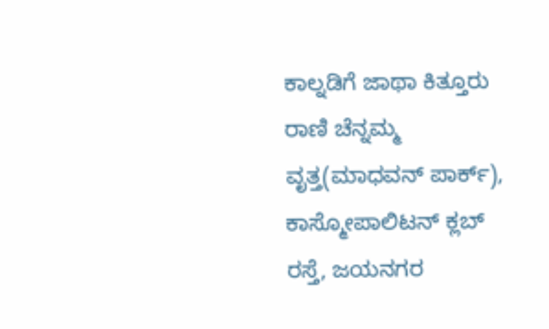ಕಾಲ್ನಡಿಗೆ ಜಾಥಾ ಕಿತ್ತೂರು ರಾಣಿ ಚೆನ್ನಮ್ಮ ವೃತ್ತ(ಮಾಧವನ್ ಪಾರ್ಕ್), ಕಾಸ್ಮೋಪಾಲಿಟನ್ ಕ್ಲಬ್ ರಸ್ತೆ, ಜಯನಗರ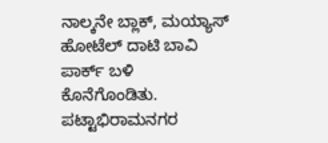ನಾಲ್ಕನೇ ಬ್ಲಾಕ್, ಮಯ್ಯಾಸ್ ಹೋಟೆಲ್ ದಾಟಿ ಬಾವಿ ಪಾರ್ಕ್ ಬಳಿ ಕೊನೆಗೊಂಡಿತು.
ಪಟ್ಟಾಭಿರಾಮನಗರ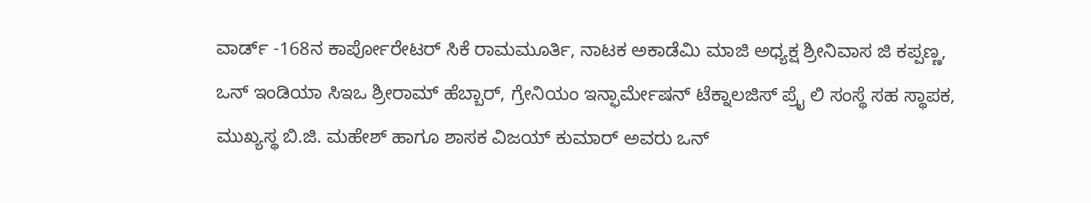ವಾರ್ಡ್ -168ನ ಕಾರ್ಪೋರೇಟರ್ ಸಿಕೆ ರಾಮಮೂರ್ತಿ, ನಾಟಕ ಅಕಾಡೆಮಿ ಮಾಜಿ ಅಧ್ಯಕ್ಷ ಶ್ರೀನಿವಾಸ ಜಿ ಕಪ್ಪಣ್ಣ, ಒನ್ ಇಂಡಿಯಾ ಸಿಇಒ ಶ್ರೀರಾಮ್ ಹೆಬ್ಬಾರ್, ಗ್ರೇನಿಯಂ ಇನ್ಫಾರ್ಮೇಷನ್ ಟೆಕ್ನಾಲಜಿಸ್ ಪ್ರೈ ಲಿ ಸಂಸ್ಥೆ ಸಹ ಸ್ಥಾಪಕ, ಮುಖ್ಯಸ್ಥ ಬಿ.ಜಿ. ಮಹೇಶ್ ಹಾಗೂ ಶಾಸಕ ವಿಜಯ್ ಕುಮಾರ್ ಅವರು ಒನ್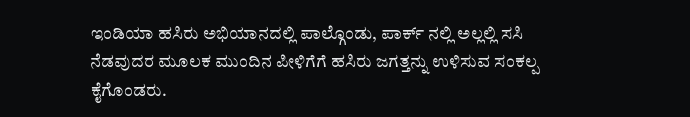ಇಂಡಿಯಾ ಹಸಿರು ಅಭಿಯಾನದಲ್ಲಿ ಪಾಲ್ಗೊಂಡು, ಪಾರ್ಕ್ ನಲ್ಲಿ ಅಲ್ಲಲ್ಲಿ ಸಸಿ ನೆಡವುದರ ಮೂಲಕ ಮುಂದಿನ ಪೀಳಿಗೆಗೆ ಹಸಿರು ಜಗತ್ತನ್ನು ಉಳಿಸುವ ಸಂಕಲ್ಪ ಕೈಗೊಂಡರು.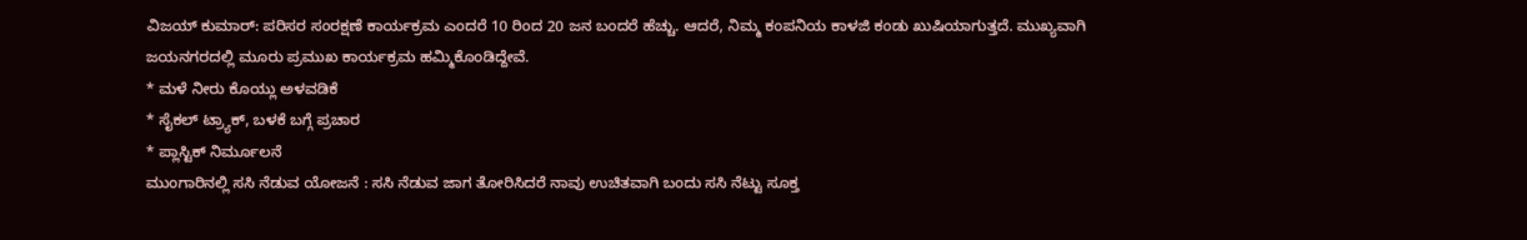ವಿಜಯ್ ಕುಮಾರ್: ಪರಿಸರ ಸಂರಕ್ಷಣೆ ಕಾರ್ಯಕ್ರಮ ಎಂದರೆ 10 ರಿಂದ 20 ಜನ ಬಂದರೆ ಹೆಚ್ಚು. ಆದರೆ, ನಿಮ್ಮ ಕಂಪನಿಯ ಕಾಳಜಿ ಕಂಡು ಖುಷಿಯಾಗುತ್ತದೆ. ಮುಖ್ಯವಾಗಿ ಜಯನಗರದಲ್ಲಿ ಮೂರು ಪ್ರಮುಖ ಕಾರ್ಯಕ್ರಮ ಹಮ್ಮಿಕೊಂಡಿದ್ದೇವೆ.
* ಮಳೆ ನೀರು ಕೊಯ್ಲು ಅಳವಡಿಕೆ
* ಸೈಕಲ್ ಟ್ರ್ಯಾಕ್, ಬಳಕೆ ಬಗ್ಗೆ ಪ್ರಚಾರ
* ಪ್ಲಾಸ್ಟಿಕ್ ನಿರ್ಮೂಲನೆ
ಮುಂಗಾರಿನಲ್ಲಿ ಸಸಿ ನೆಡುವ ಯೋಜನೆ : ಸಸಿ ನೆಡುವ ಜಾಗ ತೋರಿಸಿದರೆ ನಾವು ಉಚಿತವಾಗಿ ಬಂದು ಸಸಿ ನೆಟ್ಟು ಸೂಕ್ತ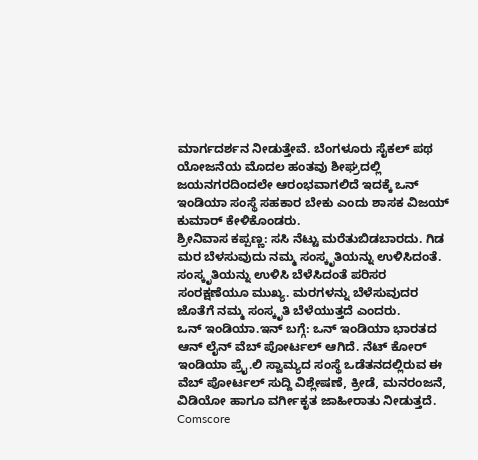ಮಾರ್ಗದರ್ಶನ ನೀಡುತ್ತೇವೆ. ಬೆಂಗಳೂರು ಸೈಕಲ್ ಪಥ ಯೋಜನೆಯ ಮೊದಲ ಹಂತವು ಶೀಘ್ರದಲ್ಲಿ ಜಯನಗರದಿಂದಲೇ ಆರಂಭವಾಗಲಿದೆ ಇದಕ್ಕೆ ಒನ್ ಇಂಡಿಯಾ ಸಂಸ್ಥೆ ಸಹಕಾರ ಬೇಕು ಎಂದು ಶಾಸಕ ವಿಜಯ್ ಕುಮಾರ್ ಕೇಳಿಕೊಂಡರು.
ಶ್ರೀನಿವಾಸ ಕಪ್ಪಣ್ಣ: ಸಸಿ ನೆಟ್ಟು ಮರೆತುಬಿಡಬಾರದು. ಗಿಡ ಮರ ಬೆಳಸುವುದು ನಮ್ಮ ಸಂಸ್ಕೃತಿಯನ್ನು ಉಳಿಸಿದಂತೆ. ಸಂಸ್ಕೃತಿಯನ್ನು ಉಳಿಸಿ ಬೆಳೆಸಿದಂತೆ ಪರಿಸರ ಸಂರಕ್ಷಣೆಯೂ ಮುಖ್ಯ. ಮರಗಳನ್ನು ಬೆಳೆಸುವುದರ ಜೊತೆಗೆ ನಮ್ಮ ಸಂಸ್ಕೃತಿ ಬೆಳೆಯುತ್ತದೆ ಎಂದರು.
ಒನ್ ಇಂಡಿಯಾ.ಇನ್ ಬಗ್ಗೆ: ಒನ್ ಇಂಡಿಯಾ ಭಾರತದ ಆನ್ ಲೈನ್ ವೆಬ್ ಪೋರ್ಟಲ್ ಆಗಿದೆ. ನೆಟ್ ಕೋರ್ ಇಂಡಿಯಾ ಪ್ರೈ.ಲಿ ಸ್ವಾಮ್ಯದ ಸಂಸ್ಥೆ ಒಡೆತನದಲ್ಲಿರುವ ಈ ವೆಬ್ ಪೋರ್ಟಲ್ ಸುದ್ದಿ ವಿಶ್ಲೇಷಣೆ, ಕ್ರೀಡೆ, ಮನರಂಜನೆ, ವಿಡಿಯೋ ಹಾಗೂ ವರ್ಗೀಕೃತ ಜಾಹೀರಾತು ನೀಡುತ್ತದೆ.
Comscore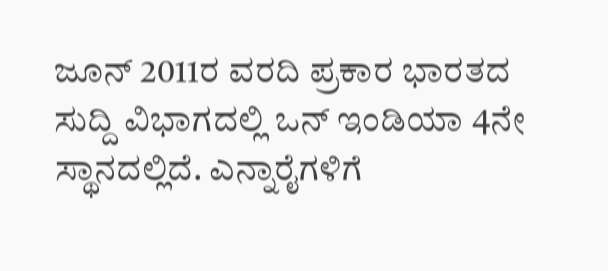ಜೂನ್ 2011ರ ವರದಿ ಪ್ರಕಾರ ಭಾರತದ ಸುದ್ದಿ ವಿಭಾಗದಲ್ಲಿ ಒನ್ ಇಂಡಿಯಾ 4ನೇ ಸ್ಥಾನದಲ್ಲಿದೆ. ಎನ್ನಾರೈಗಳಿಗೆ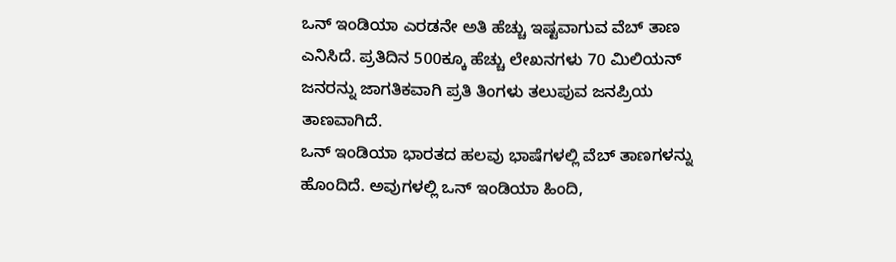ಒನ್ ಇಂಡಿಯಾ ಎರಡನೇ ಅತಿ ಹೆಚ್ಚು ಇಷ್ಟವಾಗುವ ವೆಬ್ ತಾಣ ಎನಿಸಿದೆ. ಪ್ರತಿದಿನ 500ಕ್ಕೂ ಹೆಚ್ಚು ಲೇಖನಗಳು 70 ಮಿಲಿಯನ್ ಜನರನ್ನು ಜಾಗತಿಕವಾಗಿ ಪ್ರತಿ ತಿಂಗಳು ತಲುಪುವ ಜನಪ್ರಿಯ ತಾಣವಾಗಿದೆ.
ಒನ್ ಇಂಡಿಯಾ ಭಾರತದ ಹಲವು ಭಾಷೆಗಳಲ್ಲಿ ವೆಬ್ ತಾಣಗಳನ್ನು ಹೊಂದಿದೆ. ಅವುಗಳಲ್ಲಿ ಒನ್ ಇಂಡಿಯಾ ಹಿಂದಿ,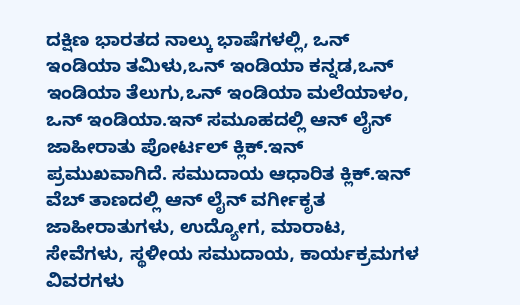ದಕ್ಷಿಣ ಭಾರತದ ನಾಲ್ಕು ಭಾಷೆಗಳಲ್ಲಿ, ಒನ್ ಇಂಡಿಯಾ ತಮಿಳು,ಒನ್ ಇಂಡಿಯಾ ಕನ್ನಡ,ಒನ್ ಇಂಡಿಯಾ ತೆಲುಗು,ಒನ್ ಇಂಡಿಯಾ ಮಲೆಯಾಳಂ,
ಒನ್ ಇಂಡಿಯಾ.ಇನ್ ಸಮೂಹದಲ್ಲಿ ಆನ್ ಲೈನ್ ಜಾಹೀರಾತು ಪೋರ್ಟಲ್ ಕ್ಲಿಕ್.ಇನ್ ಪ್ರಮುಖವಾಗಿದೆ. ಸಮುದಾಯ ಆಧಾರಿತ ಕ್ಲಿಕ್.ಇನ್ ವೆಬ್ ತಾಣದಲ್ಲಿ ಆನ್ ಲೈನ್ ವರ್ಗೀಕೃತ ಜಾಹೀರಾತುಗಳು, ಉದ್ಯೋಗ, ಮಾರಾಟ, ಸೇವೆಗಳು, ಸ್ಥಳೀಯ ಸಮುದಾಯ, ಕಾರ್ಯಕ್ರಮಗಳ ವಿವರಗಳು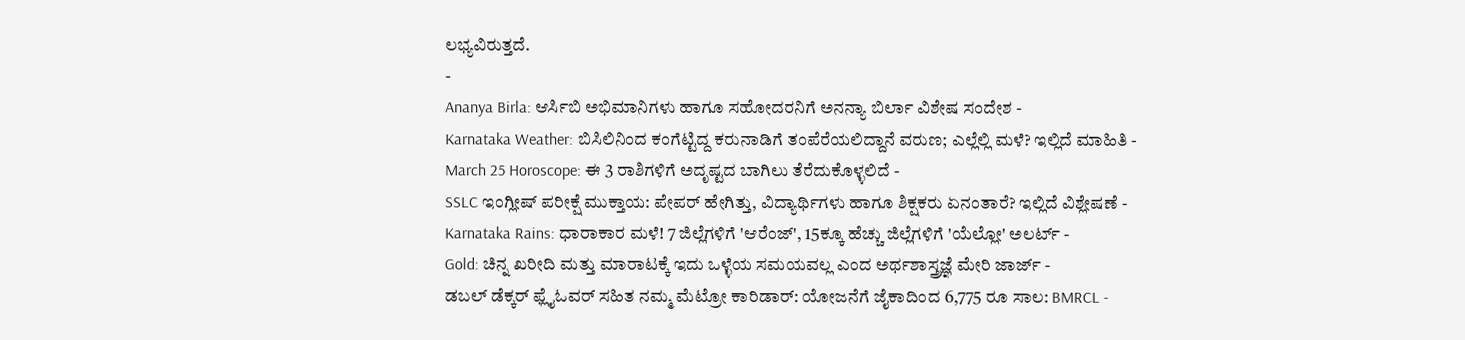ಲಭ್ಯವಿರುತ್ತದೆ.
-
Ananya Birla: ಆರ್ಸಿಬಿ ಅಭಿಮಾನಿಗಳು ಹಾಗೂ ಸಹೋದರನಿಗೆ ಅನನ್ಯಾ ಬಿರ್ಲಾ ವಿಶೇಷ ಸಂದೇಶ -
Karnataka Weather: ಬಿಸಿಲಿನಿಂದ ಕಂಗೆಟ್ಟಿದ್ದ ಕರುನಾಡಿಗೆ ತಂಪೆರೆಯಲಿದ್ದಾನೆ ವರುಣ; ಎಲ್ಲೆಲ್ಲಿ ಮಳೆ? ಇಲ್ಲಿದೆ ಮಾಹಿತಿ -
March 25 Horoscope: ಈ 3 ರಾಶಿಗಳಿಗೆ ಅದೃಷ್ಟದ ಬಾಗಿಲು ತೆರೆದುಕೊಳ್ಳಲಿದೆ -
SSLC ಇಂಗ್ಲೀಷ್ ಪರೀಕ್ಷೆ ಮುಕ್ತಾಯ: ಪೇಪರ್ ಹೇಗಿತ್ತು, ವಿದ್ಯಾರ್ಥಿಗಳು ಹಾಗೂ ಶಿಕ್ಷಕರು ಏನಂತಾರೆ? ಇಲ್ಲಿದೆ ವಿಶ್ಲೇಷಣೆ -
Karnataka Rains: ಧಾರಾಕಾರ ಮಳೆ! 7 ಜಿಲ್ಲೆಗಳಿಗೆ 'ಆರೆಂಜ್', 15ಕ್ಕೂ ಹೆಚ್ಚು ಜಿಲ್ಲೆಗಳಿಗೆ 'ಯೆಲ್ಲೋ' ಅಲರ್ಟ್ -
Gold: ಚಿನ್ನ ಖರೀದಿ ಮತ್ತು ಮಾರಾಟಕ್ಕೆ ಇದು ಒಳ್ಳೆಯ ಸಮಯವಲ್ಲ ಎಂದ ಅರ್ಥಶಾಸ್ತ್ರಜ್ಞೆ ಮೇರಿ ಜಾರ್ಜ್ -
ಡಬಲ್ ಡೆಕ್ಕರ್ ಫ್ಲೈಓವರ್ ಸಹಿತ ನಮ್ಮ ಮೆಟ್ರೋ ಕಾರಿಡಾರ್: ಯೋಜನೆಗೆ ಜೈಕಾದಿಂದ 6,775 ರೂ ಸಾಲ: BMRCL -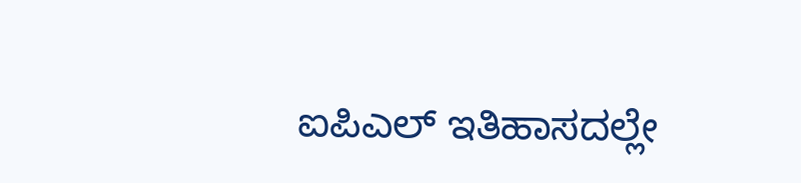ಐಪಿಎಲ್ ಇತಿಹಾಸದಲ್ಲೇ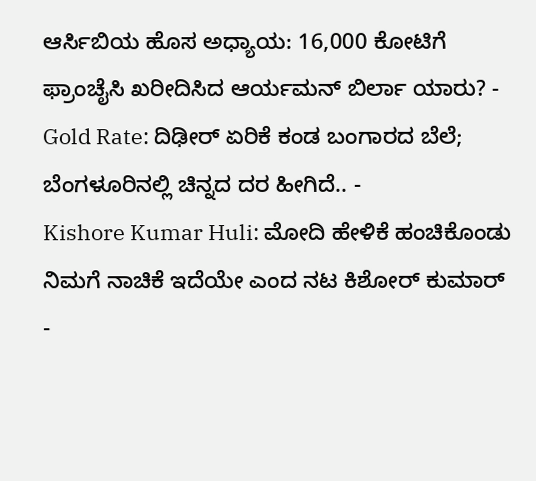ಆರ್ಸಿಬಿಯ ಹೊಸ ಅಧ್ಯಾಯ: 16,000 ಕೋಟಿಗೆ ಫ್ರಾಂಚೈಸಿ ಖರೀದಿಸಿದ ಆರ್ಯಮನ್ ಬಿರ್ಲಾ ಯಾರು? -
Gold Rate: ದಿಢೀರ್ ಏರಿಕೆ ಕಂಡ ಬಂಗಾರದ ಬೆಲೆ; ಬೆಂಗಳೂರಿನಲ್ಲಿ ಚಿನ್ನದ ದರ ಹೀಗಿದೆ.. -
Kishore Kumar Huli: ಮೋದಿ ಹೇಳಿಕೆ ಹಂಚಿಕೊಂಡು ನಿಮಗೆ ನಾಚಿಕೆ ಇದೆಯೇ ಎಂದ ನಟ ಕಿಶೋರ್ ಕುಮಾರ್ -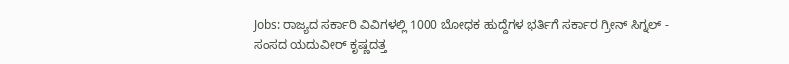Jobs: ರಾಜ್ಯದ ಸರ್ಕಾರಿ ವಿವಿಗಳಲ್ಲಿ 1000 ಬೋಧಕ ಹುದ್ದೆಗಳ ಭರ್ತಿಗೆ ಸರ್ಕಾರ ಗ್ರೀನ್ ಸಿಗ್ನಲ್ -
ಸಂಸದ ಯದುವೀರ್ ಕೃಷ್ಣದತ್ತ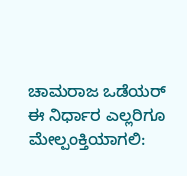ಚಾಮರಾಜ ಒಡೆಯರ್ ಈ ನಿರ್ಧಾರ ಎಲ್ಲರಿಗೂ ಮೇಲ್ಪಂಕ್ತಿಯಾಗಲಿ: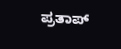ಪ್ರತಾಪ್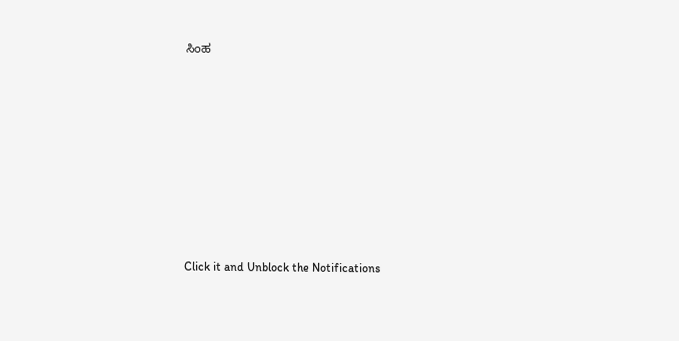ಸಿಂಹ












Click it and Unblock the Notifications